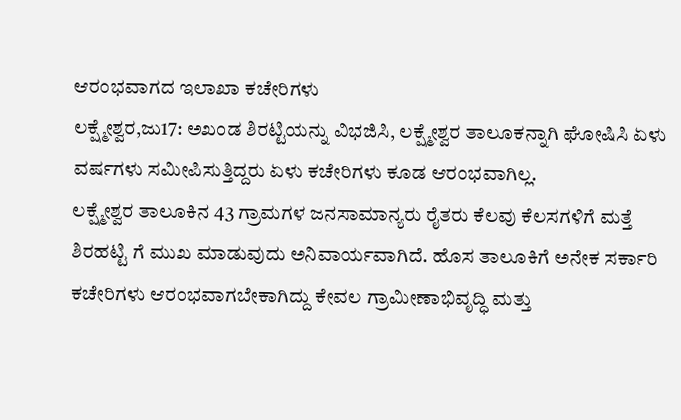ಆರಂಭವಾಗದ ಇಲಾಖಾ ಕಚೇರಿಗಳು
ಲಕ್ಷ್ಮೇಶ್ವರ,ಜು17: ಅಖಂಡ ಶಿರಟ್ಟಿಯನ್ನು ವಿಭಜಿಸಿ, ಲಕ್ಷ್ಮೇಶ್ವರ ತಾಲೂಕನ್ನಾಗಿ ಘೋಷಿಸಿ ಏಳು ವರ್ಷಗಳು ಸಮೀಪಿಸುತ್ತಿದ್ದರು ಏಳು ಕಚೇರಿಗಳು ಕೂಡ ಆರಂಭವಾಗಿಲ್ಲ.
ಲಕ್ಷ್ಮೇಶ್ವರ ತಾಲೂಕಿನ 43 ಗ್ರಾಮಗಳ ಜನಸಾಮಾನ್ಯರು ರೈತರು ಕೆಲವು ಕೆಲಸಗಳಿಗೆ ಮತ್ತೆ ಶಿರಹಟ್ಟಿ ಗೆ ಮುಖ ಮಾಡುವುದು ಅನಿವಾರ್ಯವಾಗಿದೆ. ಹೊಸ ತಾಲೂಕಿಗೆ ಅನೇಕ ಸರ್ಕಾರಿ ಕಚೇರಿಗಳು ಆರಂಭವಾಗಬೇಕಾಗಿದ್ದು ಕೇವಲ ಗ್ರಾಮೀಣಾಭಿವೃದ್ಧಿ ಮತ್ತು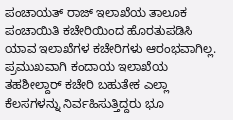ಪಂಚಾಯತ್ ರಾಜ್ ಇಲಾಖೆಯ ತಾಲೂಕ ಪಂಚಾಯಿತಿ ಕಚೇರಿಯಿಂದ ಹೊರತುಪಡಿಸಿ ಯಾವ ಇಲಾಖೆಗಳ ಕಚೇರಿಗಳು ಆರಂಭವಾಗಿಲ್ಲ.
ಪ್ರಮುಖವಾಗಿ ಕಂದಾಯ ಇಲಾಖೆಯ ತಹಶೀಲ್ದಾರ್ ಕಚೇರಿ ಬಹುತೇಕ ಎಲ್ಲಾ ಕೆಲಸಗಳನ್ನು ನಿರ್ವಹಿಸುತ್ತಿದ್ದರು ಭೂ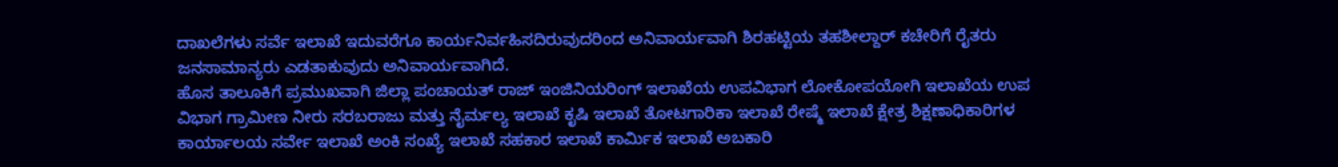ದಾಖಲೆಗಳು ಸರ್ವೆ ಇಲಾಖೆ ಇದುವರೆಗೂ ಕಾರ್ಯನಿರ್ವಹಿಸದಿರುವುದರಿಂದ ಅನಿವಾರ್ಯವಾಗಿ ಶಿರಹಟ್ಟಿಯ ತಹಶೀಲ್ದಾರ್ ಕಚೇರಿಗೆ ರೈತರು ಜನಸಾಮಾನ್ಯರು ಎಡತಾಕುವುದು ಅನಿವಾರ್ಯವಾಗಿದೆ.
ಹೊಸ ತಾಲೂಕಿಗೆ ಪ್ರಮುಖವಾಗಿ ಜಿಲ್ಲಾ ಪಂಚಾಯತ್ ರಾಜ್ ಇಂಜಿನಿಯರಿಂಗ್ ಇಲಾಖೆಯ ಉಪವಿಭಾಗ ಲೋಕೋಪಯೋಗಿ ಇಲಾಖೆಯ ಉಪ ವಿಭಾಗ ಗ್ರಾಮೀಣ ನೀರು ಸರಬರಾಜು ಮತ್ತು ನೈರ್ಮಲ್ಯ ಇಲಾಖೆ ಕೃಷಿ ಇಲಾಖೆ ತೋಟಗಾರಿಕಾ ಇಲಾಖೆ ರೇಷ್ಮೆ ಇಲಾಖೆ ಕ್ಷೇತ್ರ ಶಿಕ್ಷಣಾಧಿಕಾರಿಗಳ ಕಾರ್ಯಾಲಯ ಸರ್ವೇ ಇಲಾಖೆ ಅಂಕಿ ಸಂಖ್ಯೆ ಇಲಾಖೆ ಸಹಕಾರ ಇಲಾಖೆ ಕಾರ್ಮಿಕ ಇಲಾಖೆ ಅಬಕಾರಿ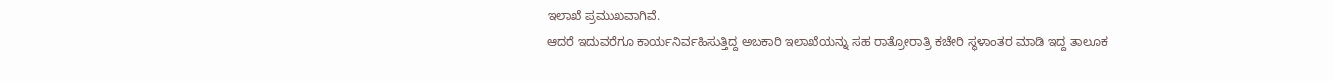ಇಲಾಖೆ ಪ್ರಮುಖವಾಗಿವೆ.
ಆದರೆ ಇದುವರೆಗೂ ಕಾರ್ಯನಿರ್ವಹಿಸುತ್ತಿದ್ದ ಅಬಕಾರಿ ಇಲಾಖೆಯನ್ನು ಸಹ ರಾತ್ರೋರಾತ್ರಿ ಕಚೇರಿ ಸ್ಥಳಾಂತರ ಮಾಡಿ ಇದ್ದ ತಾಲೂಕ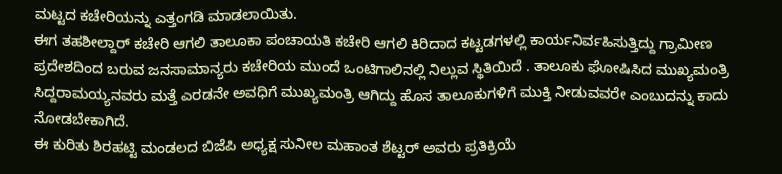ಮಟ್ಟದ ಕಚೇರಿಯನ್ನು ಎತ್ತಂಗಡಿ ಮಾಡಲಾಯಿತು.
ಈಗ ತಹಶೀಲ್ದಾರ್ ಕಚೇರಿ ಆಗಲಿ ತಾಲೂಕಾ ಪಂಚಾಯತಿ ಕಚೇರಿ ಆಗಲಿ ಕಿರಿದಾದ ಕಟ್ಟಡಗಳಲ್ಲಿ ಕಾರ್ಯನಿರ್ವಹಿಸುತ್ತಿದ್ದು ಗ್ರಾಮೀಣ ಪ್ರದೇಶದಿಂದ ಬರುವ ಜನಸಾಮಾನ್ಯರು ಕಚೇರಿಯ ಮುಂದೆ ಒಂಟಿಗಾಲಿನಲ್ಲಿ ನಿಲ್ಲುವ ಸ್ಥಿತಿಯಿದೆ . ತಾಲೂಕು ಘೋಷಿಸಿದ ಮುಖ್ಯಮಂತ್ರಿ ಸಿದ್ದರಾಮಯ್ಯನವರು ಮತ್ತೆ ಎರಡನೇ ಅವಧಿಗೆ ಮುಖ್ಯಮಂತ್ರಿ ಆಗಿದ್ದು ಹೊಸ ತಾಲೂಕುಗಳಿಗೆ ಮುಕ್ತಿ ನೀಡುವವರೇ ಎಂಬುದನ್ನು ಕಾದು ನೋಡಬೇಕಾಗಿದೆ.
ಈ ಕುರಿತು ಶಿರಹಟ್ಟಿ ಮಂಡಲದ ಬಿಜೆಪಿ ಅಧ್ಯಕ್ಷ ಸುನೀಲ ಮಹಾಂತ ಶೆಟ್ಟರ್ ಅವರು ಪ್ರತಿಕ್ರಿಯೆ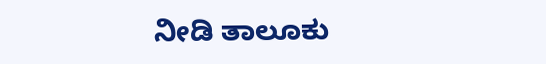ನೀಡಿ ತಾಲೂಕು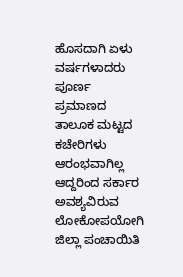ಹೊಸದಾಗಿ ಏಳು ವರ್ಷಗಳಾದರು ಪೂರ್ಣ ಪ್ರಮಾಣದ ತಾಲೂಕ ಮಟ್ಟದ ಕಚೇರಿಗಳು ಆರಂಭವಾಗಿಲ್ಲ ಆದ್ದರಿಂದ ಸರ್ಕಾರ ಅವಶ್ಯವಿರುವ ಲೋಕೋಪಯೋಗಿ ಜಿಲ್ಲಾ ಪಂಚಾಯಿತಿ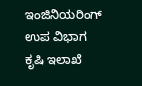ಇಂಜಿನಿಯರಿಂಗ್ ಉಪ ವಿಭಾಗ ಕೃಷಿ ಇಲಾಖೆ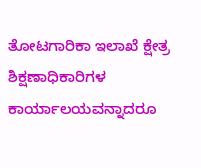ತೋಟಗಾರಿಕಾ ಇಲಾಖೆ ಕ್ಷೇತ್ರ ಶಿಕ್ಷಣಾಧಿಕಾರಿಗಳ ಕಾರ್ಯಾಲಯವನ್ನಾದರೂ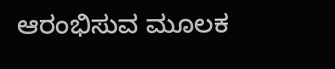ಆರಂಭಿಸುವ ಮೂಲಕ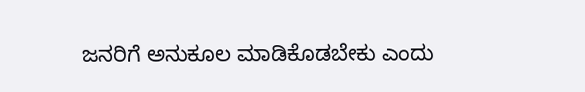ಜನರಿಗೆ ಅನುಕೂಲ ಮಾಡಿಕೊಡಬೇಕು ಎಂದು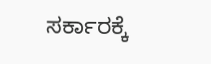ಸರ್ಕಾರಕ್ಕೆ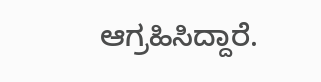ಆಗ್ರಹಿಸಿದ್ದಾರೆ.